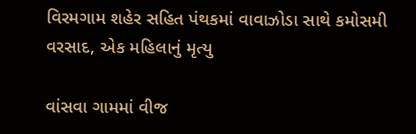વિરમગામ શહેર સહિત પંથકમાં વાવાઝોડા સાથે કમોસમી વરસાદ, એક મહિલાનું મૃત્યુ

વાંસવા ગામમાં વીજ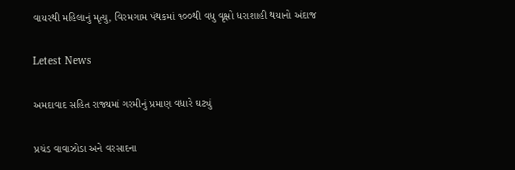વાયરથી મહિલાનું મૃત્યુ, વિરમગામ પંથકમાં ૧૦૦થી વધુ વૃક્ષો ધરાશાહી થયાનો અંદાજ

Letest News

અમદાવાદ સહિત રાજ્યમાં ગરમીનું પ્રમાણ વધારે ઘટ્યું

પ્રચંડ વાવાઝોડા અને વરસાદના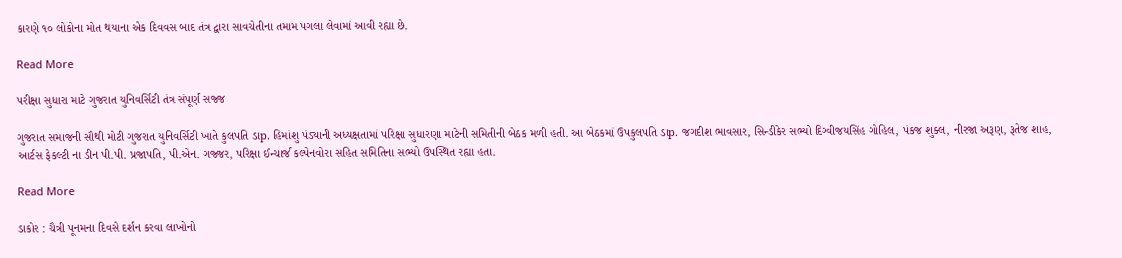કારણે ૧૦ લોકોના મોત થયાના એક દિવવસ બાદ તંત્ર દ્વારા સાવચેતીના તમામ પગલા લેવામાં આવી રહ્યા છે.

Read More

પરીક્ષા સુધારા માટે ગુજરાત યુનિવર્સિટી તંત્ર સંપૂર્ણ સજ્જ

ગુજરાત સમાજની સૌથી મોટી ગુજરાત યુનિવર્સિટી ખાતે કુલપતિ ડાp. હિમાંશુ પંડ્યાની અધ્યક્ષતામાં પરિક્ષા સુધારણા માટેની સમિતીની બેઠક મળી હતી. આ બેઠકમાં ઉપકુલપતિ ડાp. જગદીશ ભાવસાર, સિન્ડીકેર સભ્યો દિગ્વીજયસિંહ ગોહિલ, પંકજ શુક્લ, નીરજા અરૂણ, રૂતેજ શાહ, આર્ટસ ફેકલ્ટી ના ડીન પી.પી. પ્રજાપતિ, પી.એન. ગજ્જર, પરિક્ષા ઈન્ચાર્જ કલ્પેનવોરા સહિત સમિતિના સભ્યો ઉપસ્થિત રહ્યા હતા.

Read More

ડાકોર : ચૈત્રી પૂનમના દિવસે દર્શન કરવા લાખોનો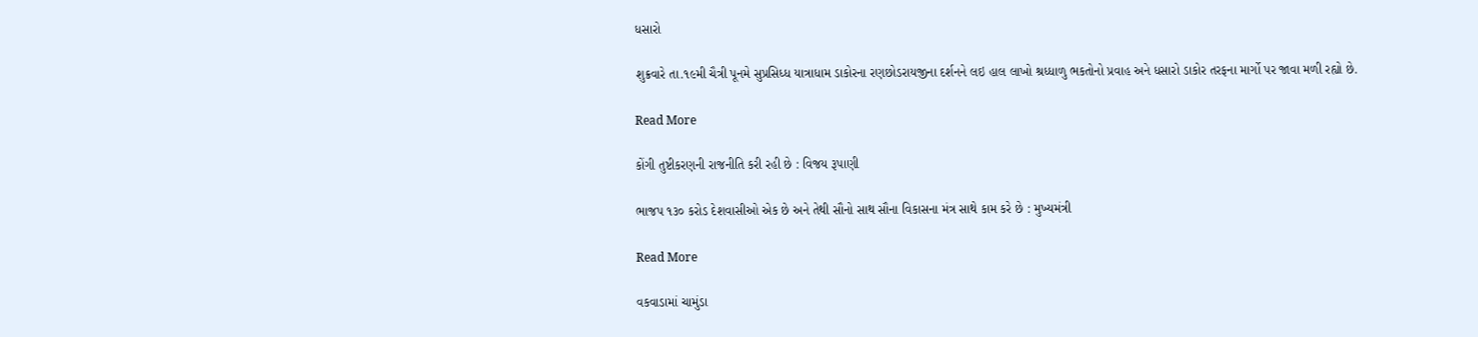ધસારો

શુક્રવારે તા.૧૯મી ચૈત્રી પૂનમે સુપ્રસિધ્ધ યાત્રાધામ ડાકોરના રણછોડરાયજીના દર્શનને લઇ હાલ લાખો શ્રધ્ધાળુ ભકતોનો પ્રવાહ અને ધસારો ડાકોર તરફના માર્ગો પર જાવા મળી રહ્યો છે.

Read More

કોંગી તુષ્ટીકરણની રાજનીતિ કરી રહી છે : વિજય રૂપાણી

ભાજપ ૧૩૦ કરોડ દેશવાસીઓ એક છે અને તેથી સૌનો સાથ સૌના વિકાસના મંત્ર સાથે કામ કરે છે : મુખ્યમંત્રી

Read More

વકવાડામાં ચામુંડા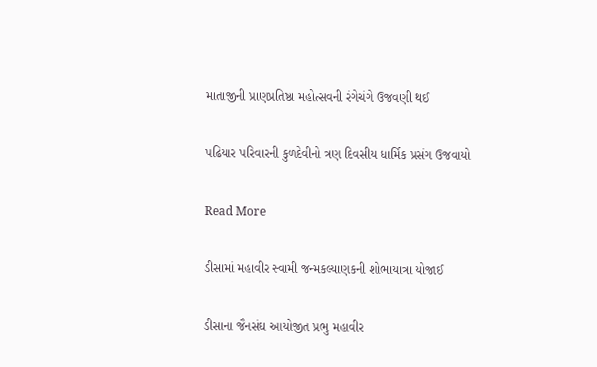માતાજીની પ્રાણપ્રતિષ્ઠા મહોત્સવની રંગેચંગે ઉજવણી થઈ

પઢિયાર પરિવારની કુળદેવીનો ત્રણ દિવસીય ધાર્મિક પ્રસંગ ઉજવાયો

Read More

ડીસામાં મહાવીર સ્વામી જન્મકલ્યાણકની શોભાયાત્રા યોજાઈ

ડીસાના જૈનસંઘ આયોજીત પ્રભુ મહાવીર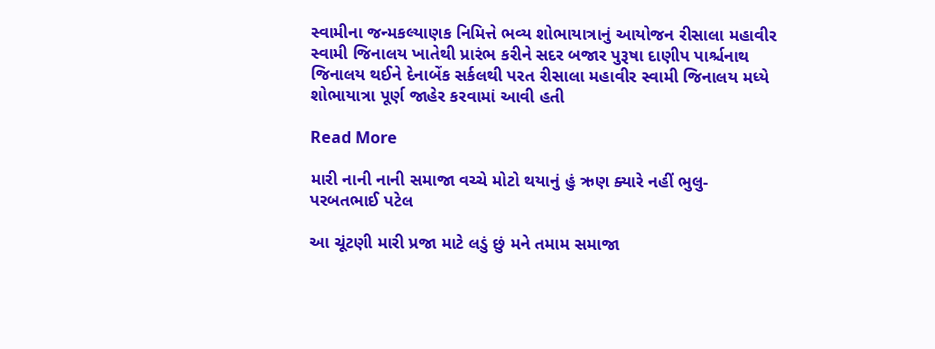સ્વામીના જન્મકલ્યાણક નિમિત્તે ભવ્ય શોભાયાત્રાનું આયોજન રીસાલા મહાવીર સ્વામી જિનાલય ખાતેથી પ્રારંભ કરીને સદર બજાર પુરૂષા દાણીપ પાર્શ્ચનાથ જિનાલય થઈને દેનાબેંક સર્કલથી પરત રીસાલા મહાવીર સ્વામી જિનાલય મધ્યે શોભાયાત્રા પૂર્ણ જાહેર કરવામાં આવી હતી

Read More

મારી નાની નાની સમાજા વચ્ચે મોટો થયાનું હું ઋણ ક્યારે નહીં ભુલુ- પરબતભાઈ પટેલ

આ ચૂંટણી મારી પ્રજા માટે લડું છું મને તમામ સમાજા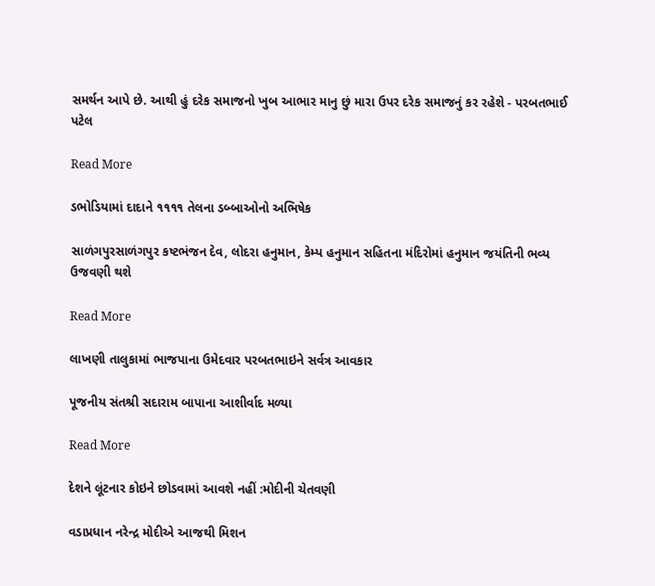સમર્થન આપે છે. આથી હું દરેક સમાજનો ખુબ આભાર માનુ છું મારા ઉપર દરેક સમાજનું કર રહેશે - પરબતભાઈ પટેલ

Read More

ડભોડિયામાં દાદાને ૧૧૧૧ તેલના ડબ્બાઓનો અભિષેક

સાળંગપુરસાળંગપુર કષ્ટભંજન દેવ, લોદરા હનુમાન, કેમ્પ હનુમાન સહિતના મંદિરોમાં હનુમાન જયંતિની ભવ્ય ઉજવણી થશે

Read More

લાખણી તાલુકામાં ભાજપાના ઉમેદવાર પરબતભાઇને સર્વત્ર આવકાર

પૂજનીય સંતશ્રી સદારામ બાપાના આશીર્વાદ મળ્યા

Read More

દેશને લૂંટનાર કોઇને છોડવામાં આવશે નહીં :મોદીની ચેતવણી

વડાપ્રધાન નરેન્દ્ર મોદીએ આજથી મિશન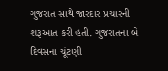ગુજરાત સાથે જારદાર પ્રચારની શરૂઆત કરી હતી. ગુજરાતના બે દિવસના ચૂંટણી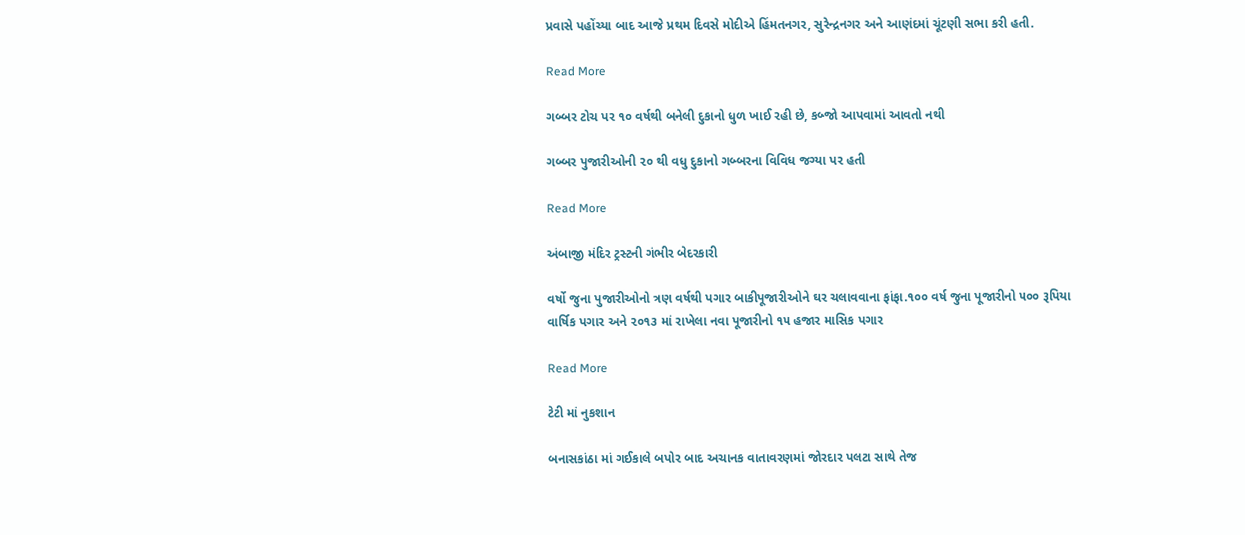પ્રવાસે પહોંચ્યા બાદ આજે પ્રથમ દિવસે મોદીએ હિંમતનગર, સુરેન્દ્રનગર અને આણંદમાં ચૂંટણી સભા કરી હતી.

Read More

ગબ્બર ટોચ પર ૧૦ વર્ષથી બનેલી દુકાનો ધુળ ખાઈ રહી છે, કબ્જો આપવામાં આવતો નથી

ગબ્બર પુજારીઓની ૨૦ થી વધુ દુકાનો ગબ્બરના વિવિધ જગ્યા પર હતી

Read More

અંબાજી મંદિર ટ્રસ્ટની ગંભીર બેદરકારી

વર્ષો જુના પુજારીઓનો ત્રણ વર્ષથી પગાર બાકીપૂજારીઓને ઘર ચલાવવાના ફાંફા.૧૦૦ વર્ષ જુના પૂજારીનો ૫૦૦ રૂપિયા વાર્ષિક પગાર અને ૨૦૧૩ માં રાખેલા નવા પૂજારીનો ૧૫ હજાર માસિક પગાર

Read More

ટેટી માં નુકશાન

બનાસકાંઠા માં ગઈકાલે બપોર બાદ અચાનક વાતાવરણમાં જોરદાર પલટા સાથે તેજ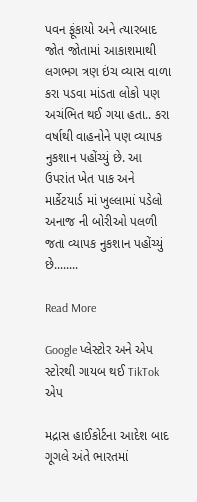પવન ફૂંકાયો અને ત્યારબાદ જોત જોતામાં આકાશમાથી લગભગ ત્રણ ઇંચ વ્યાસ વાળા કરા પડવા માંડતા લોકો પણ અચંભિત થઈ ગયા હતા.. કરા વર્ષાથી વાહનોને પણ વ્યાપક નુકશાન પહોંચ્યું છે. આ ઉપરાંત ખેત પાક અને માર્કેટયાર્ડ માં ખુલ્લામાં પડેલો અનાજ ની બોરીઓ પલળી જતા વ્યાપક નુકશાન પહોંચ્યું છે........

Read More

Google પ્લેસ્ટોર અને એપ સ્ટોરથી ગાયબ થઈ TikTok એપ

મદ્રાસ હાઈકોર્ટના આદેશ બાદ ગૂગલે અંતે ભારતમાં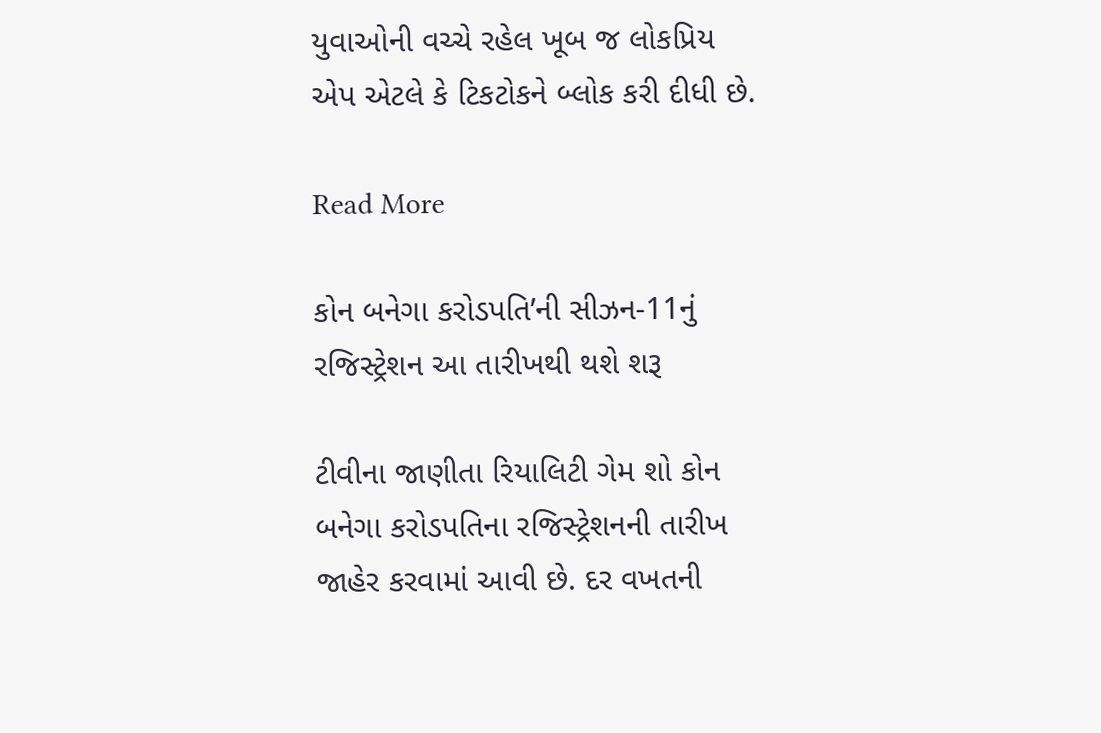યુવાઓની વચ્ચે રહેલ ખૂબ જ લોકપ્રિય એપ એટલે કે ટિકટોકને બ્લોક કરી દીધી છે.

Read More

કોન બનેગા કરોડપતિ’ની સીઝન-11નું રજિસ્ટ્રેશન આ તારીખથી થશે શરૂ

ટીવીના જાણીતા રિયાલિટી ગેમ શો કોન બનેગા કરોડપતિના રજિસ્ટ્રેશનની તારીખ જાહેર કરવામાં આવી છે. દર વખતની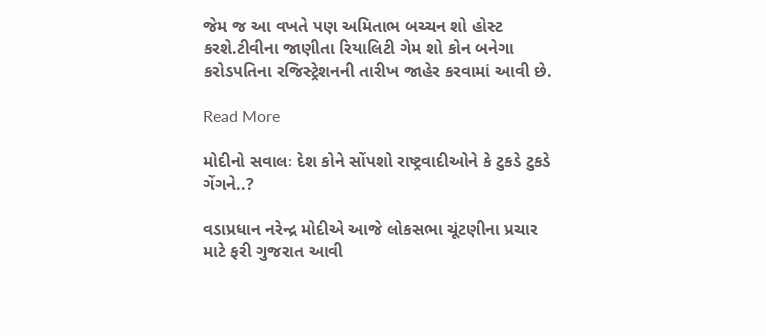જેમ જ આ વખતે પણ અમિતાભ બચ્ચન શો હોસ્ટ કરશે.ટીવીના જાણીતા રિયાલિટી ગેમ શો કોન બનેગા કરોડપતિના રજિસ્ટ્રેશનની તારીખ જાહેર કરવામાં આવી છે.

Read More

મોદીનો સવાલઃ દેશ કોને સોંપશો રાષ્ટ્રવાદીઓને કે ટુકડે ટુકડે ગેંગને..?

વડાપ્રધાન નરેન્દ્ર મોદીએ આજે લોકસભા ચૂંટણીના પ્રચાર માટે ફરી ગુજરાત આવી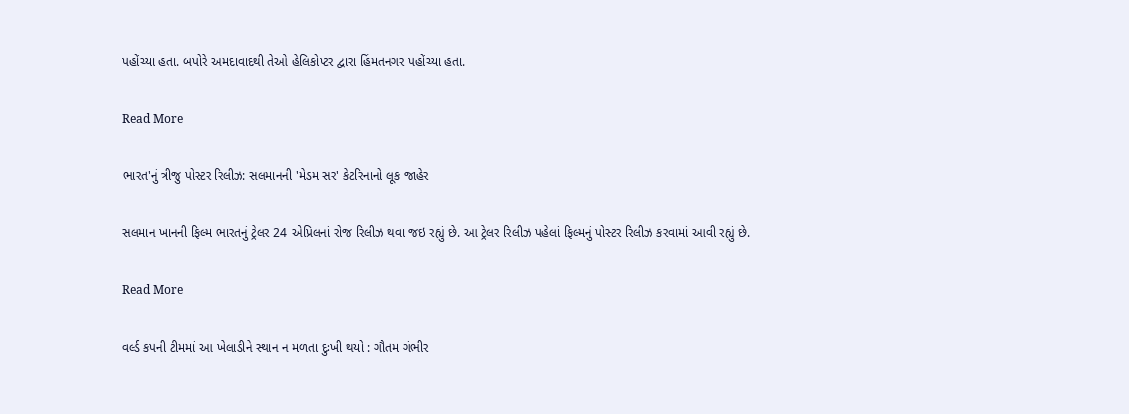પહોંચ્યા હતા. બપોરે અમદાવાદથી તેઓ હેલિકોપ્ટર દ્વારા હિંમતનગર પહોંચ્યા હતા.

Read More

ભારત'નું ત્રીજુ પોસ્ટર રિલીઝ: સલમાનની 'મેડમ સર' કેટરિનાનો લૂક જાહેર

સલમાન ખાનની ફિલ્મ ભારતનું ટ્રેલર 24 એપ્રિલનાં રોજ રિલીઝ થવા જઇ રહ્યું છે. આ ટ્રેલર રિલીઝ પહેલાં ફિલ્મનું પોસ્ટર રિલીઝ કરવામાં આવી રહ્યું છે.

Read More

વર્લ્ડ કપની ટીમમાં આ ખેલાડીને સ્થાન ન મળતા દુઃખી થયો : ગૌતમ ગંભીર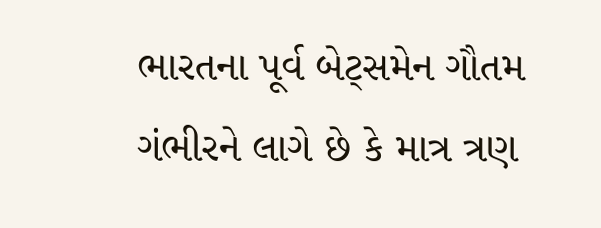ભારતના પૂર્વ બેટ્સમેન ગૌતમ ગંભીરને લાગે છે કે માત્ર ત્રણ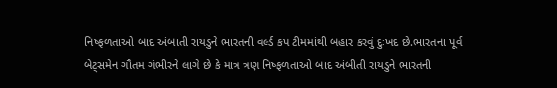નિષ્ફળતાઓ બાદ અંબાતી રાયડુને ભારતની વર્લ્ડ કપ ટીમમાંથી બહાર કરવું દુઃખદ છે.ભારતના પૂર્વ બેટ્સમેન ગૌતમ ગંભીરને લાગે છે કે માત્ર ત્રણ નિષ્ફળતાઓ બાદ અંબીતી રાયડુને ભારતની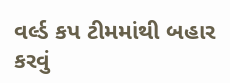વર્લ્ડ કપ ટીમમાંથી બહાર કરવું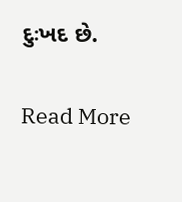દુઃખદ છે.

Read More